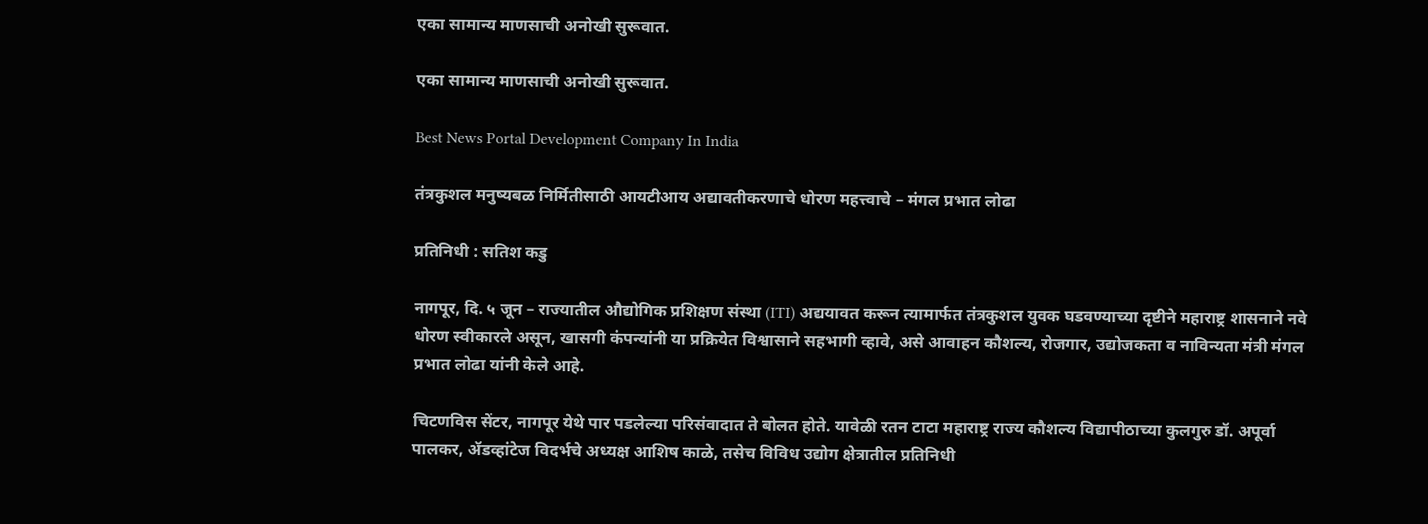एका सामान्य माणसाची‌ अनोखी सुरूवात.

एका सामान्य माणसाची‌ अनोखी सुरूवात.

Best News Portal Development Company In India

तंत्रकुशल मनुष्यबळ निर्मितीसाठी आयटीआय अद्यावतीकरणाचे धोरण महत्त्वाचे – मंगल प्रभात लोढा

प्रतिनिधी : सतिश कडु

नागपूर, दि. ५ जून – राज्यातील औद्योगिक प्रशिक्षण संस्था (ITI) अद्ययावत करून त्यामार्फत तंत्रकुशल युवक घडवण्याच्या दृष्टीने महाराष्ट्र शासनाने नवे धोरण स्वीकारले असून, खासगी कंपन्यांनी या प्रक्रियेत विश्वासाने सहभागी व्हावे, असे आवाहन कौशल्य, रोजगार, उद्योजकता व नाविन्यता मंत्री मंगल प्रभात लोढा यांनी केले आहे.

चिटणविस सेंटर, नागपूर येथे पार पडलेल्या परिसंवादात ते बोलत होते. यावेळी रतन टाटा महाराष्ट्र राज्य कौशल्य विद्यापीठाच्या कुलगुरु डॉ. अपूर्वा पालकर, ॲडव्हांटेज विदर्भचे अध्यक्ष आशिष काळे, तसेच विविध उद्योग क्षेत्रातील प्रतिनिधी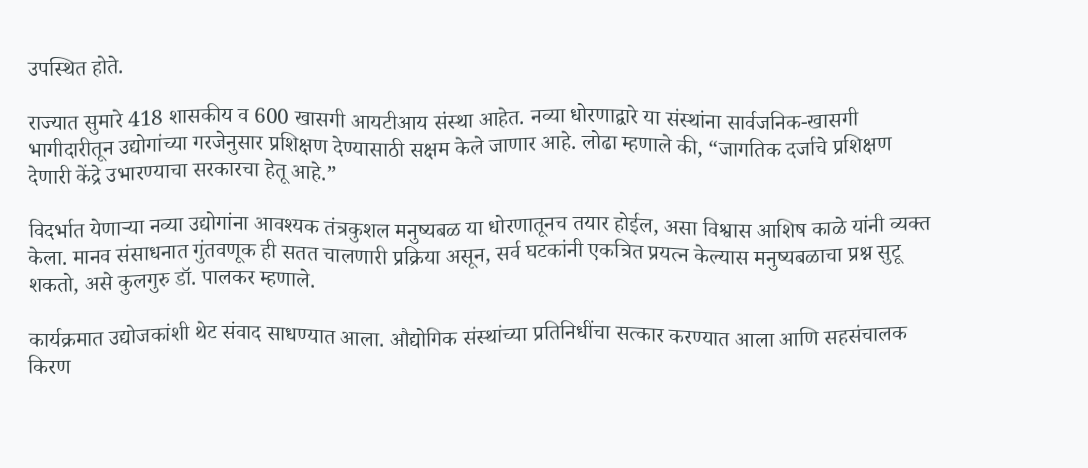उपस्थित होते.

राज्यात सुमारे 418 शासकीय व 600 खासगी आयटीआय संस्था आहेत. नव्या धोरणाद्वारे या संस्थांना सार्वजनिक-खासगी भागीदारीतून उद्योगांच्या गरजेनुसार प्रशिक्षण देण्यासाठी सक्षम केले जाणार आहे. लोढा म्हणाले की, “जागतिक दर्जाचे प्रशिक्षण देणारी केंद्रे उभारण्याचा सरकारचा हेतू आहे.”

विदर्भात येणाऱ्या नव्या उद्योगांना आवश्यक तंत्रकुशल मनुष्यबळ या धोरणातूनच तयार होईल, असा विश्वास आशिष काळे यांनी व्यक्त केला. मानव संसाधनात गुंतवणूक ही सतत चालणारी प्रक्रिया असून, सर्व घटकांनी एकत्रित प्रयत्न केल्यास मनुष्यबळाचा प्रश्न सुटू शकतो, असे कुलगुरु डॉ. पालकर म्हणाले.

कार्यक्रमात उद्योजकांशी थेट संवाद साधण्यात आला. औद्योगिक संस्थांच्या प्रतिनिधींचा सत्कार करण्यात आला आणि सहसंचालक किरण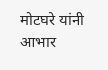मोटघरे यांनी आभार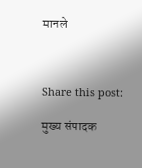मानले



Share this post:

मुख्य संपादक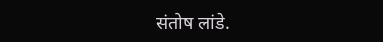संतोष लांडे.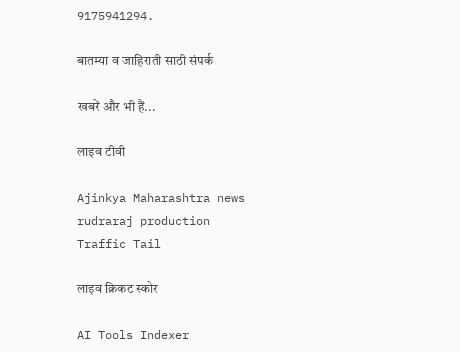9175941294.

बातम्या व जाहिराती साठी संपर्क

खबरें और भी हैं...

लाइव टीवी

Ajinkya Maharashtra news
rudraraj production
Traffic Tail

लाइव क्रिकट स्कोर

AI Tools Indexer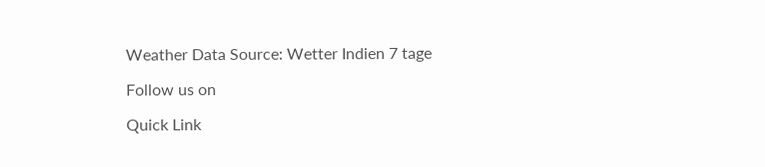Weather Data Source: Wetter Indien 7 tage

Follow us on

Quick Link